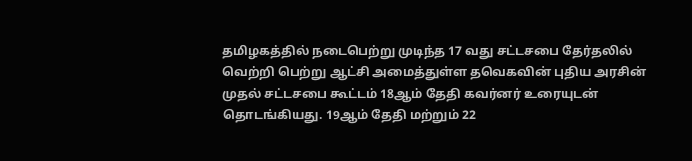தமிழகத்தில் நடைபெற்று முடிந்த 17 வது சட்டசபை தேர்தலில் வெற்றி பெற்று ஆட்சி அமைத்துள்ள தவெகவின் புதிய அரசின் முதல் சட்டசபை கூட்டம் 18ஆம் தேதி கவர்னர் உரையுடன் தொடங்கியது. 19ஆம் தேதி மற்றும் 22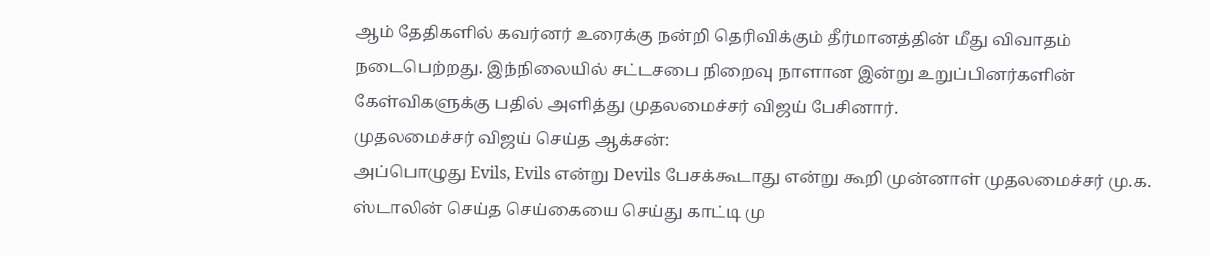ஆம் தேதிகளில் கவர்னர் உரைக்கு நன்றி தெரிவிக்கும் தீர்மானத்தின் மீது விவாதம் நடைபெற்றது. இந்நிலையில் சட்டசபை நிறைவு நாளான இன்று உறுப்பினர்களின் கேள்விகளுக்கு பதில் அளித்து முதலமைச்சர் விஜய் பேசினார்.
முதலமைச்சர் விஜய் செய்த ஆக்சன்:
அப்பொழுது Evils, Evils என்று Devils பேசக்கூடாது என்று கூறி முன்னாள் முதலமைச்சர் மு.க. ஸ்டாலின் செய்த செய்கையை செய்து காட்டி மு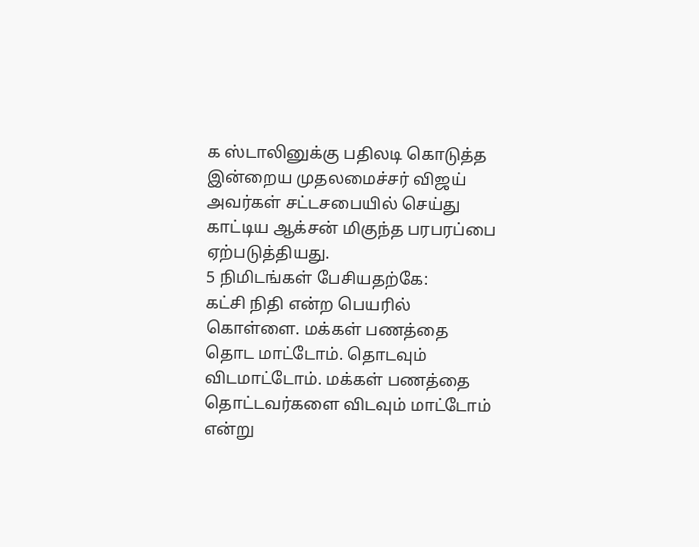க ஸ்டாலினுக்கு பதிலடி கொடுத்த இன்றைய முதலமைச்சர் விஜய் அவர்கள் சட்டசபையில் செய்து காட்டிய ஆக்சன் மிகுந்த பரபரப்பை ஏற்படுத்தியது.
5 நிமிடங்கள் பேசியதற்கே:
கட்சி நிதி என்ற பெயரில் கொள்ளை. மக்கள் பணத்தை தொட மாட்டோம். தொடவும் விடமாட்டோம். மக்கள் பணத்தை தொட்டவர்களை விடவும் மாட்டோம் என்று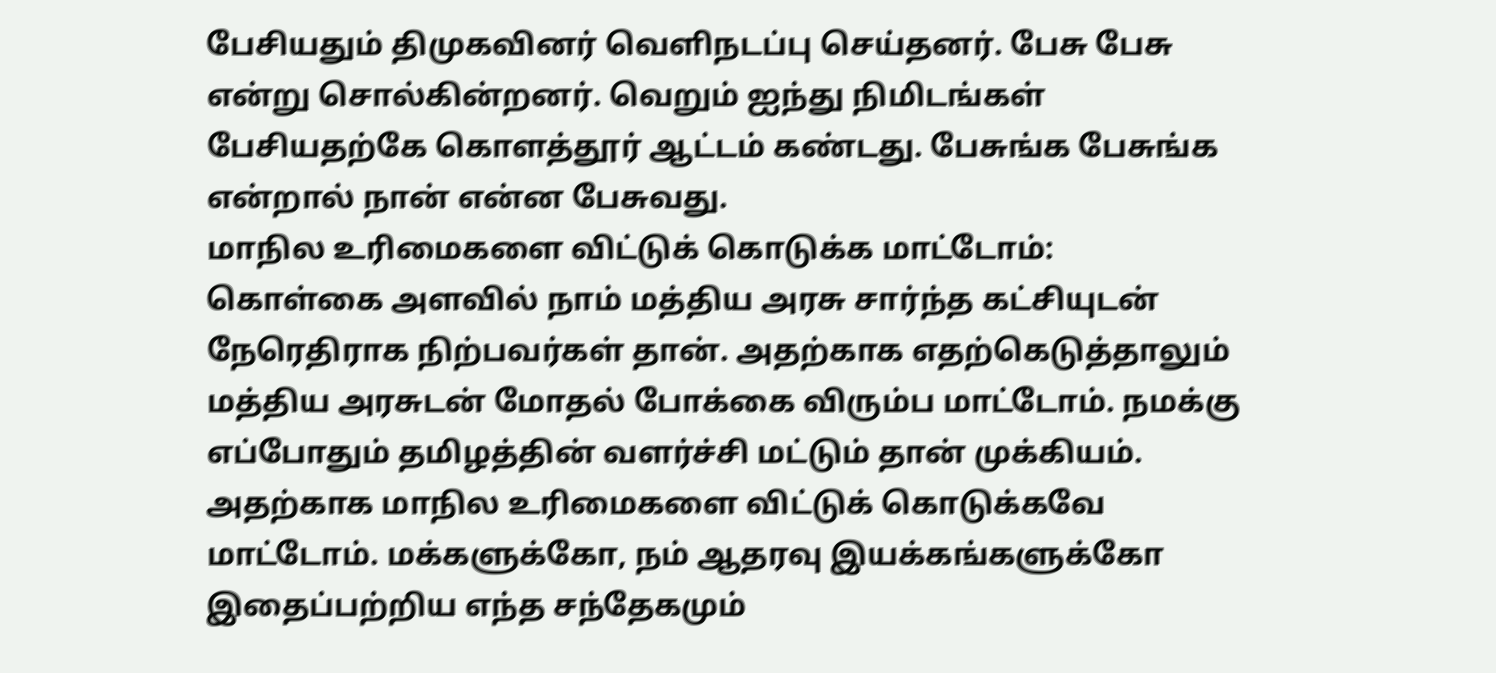பேசியதும் திமுகவினர் வெளிநடப்பு செய்தனர். பேசு பேசு என்று சொல்கின்றனர். வெறும் ஐந்து நிமிடங்கள் பேசியதற்கே கொளத்தூர் ஆட்டம் கண்டது. பேசுங்க பேசுங்க என்றால் நான் என்ன பேசுவது.
மாநில உரிமைகளை விட்டுக் கொடுக்க மாட்டோம்:
கொள்கை அளவில் நாம் மத்திய அரசு சார்ந்த கட்சியுடன் நேரெதிராக நிற்பவர்கள் தான். அதற்காக எதற்கெடுத்தாலும் மத்திய அரசுடன் மோதல் போக்கை விரும்ப மாட்டோம். நமக்கு எப்போதும் தமிழத்தின் வளர்ச்சி மட்டும் தான் முக்கியம். அதற்காக மாநில உரிமைகளை விட்டுக் கொடுக்கவே மாட்டோம். மக்களுக்கோ, நம் ஆதரவு இயக்கங்களுக்கோ இதைப்பற்றிய எந்த சந்தேகமும்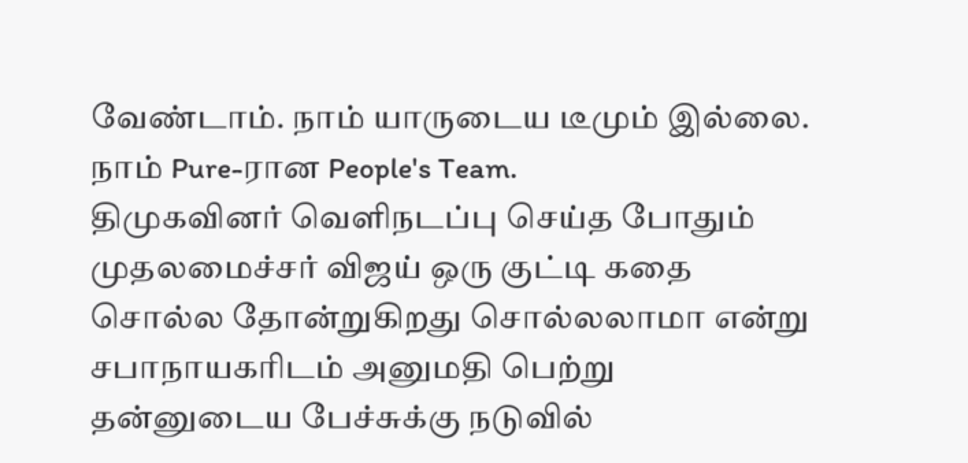வேண்டாம். நாம் யாருடைய டீமும் இல்லை. நாம் Pure-ரான People's Team.
திமுகவினர் வெளிநடப்பு செய்த போதும் முதலமைச்சர் விஜய் ஒரு குட்டி கதை சொல்ல தோன்றுகிறது சொல்லலாமா என்று சபாநாயகரிடம் அனுமதி பெற்று தன்னுடைய பேச்சுக்கு நடுவில்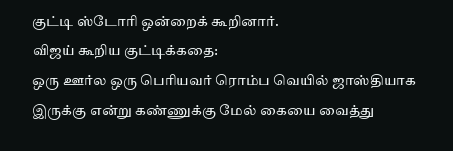குட்டி ஸ்டோரி ஒன்றைக் கூறினார்.
விஜய் கூறிய குட்டிக்கதை:
ஒரு ஊர்ல ஒரு பெரியவர் ரொம்ப வெயில் ஜாஸ்தியாக இருக்கு என்று கண்ணுக்கு மேல் கையை வைத்து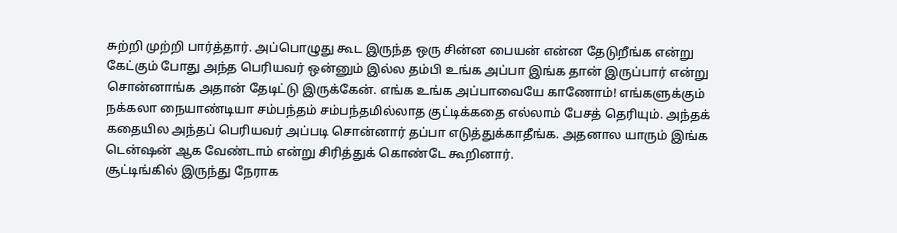சுற்றி முற்றி பார்த்தார். அப்பொழுது கூட இருந்த ஒரு சின்ன பையன் என்ன தேடுறீங்க என்று கேட்கும் போது அந்த பெரியவர் ஒன்னும் இல்ல தம்பி உங்க அப்பா இங்க தான் இருப்பார் என்று சொன்னாங்க அதான் தேடிட்டு இருக்கேன். எங்க உங்க அப்பாவையே காணோம்! எங்களுக்கும் நக்கலா நையாண்டியா சம்பந்தம் சம்பந்தமில்லாத குட்டிக்கதை எல்லாம் பேசத் தெரியும். அந்தக் கதையில அந்தப் பெரியவர் அப்படி சொன்னார் தப்பா எடுத்துக்காதீங்க. அதனால யாரும் இங்க டென்ஷன் ஆக வேண்டாம் என்று சிரித்துக் கொண்டே கூறினார்.
சூட்டிங்கில் இருந்து நேராக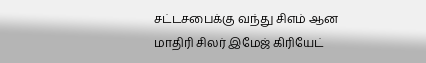சட்டசபைக்கு வந்து சிஎம் ஆன மாதிரி சிலர் இமேஜ் கிரியேட்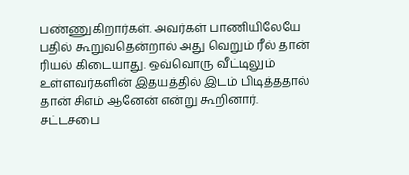பண்ணுகிறார்கள். அவர்கள் பாணியிலேயே பதில் கூறுவதென்றால் அது வெறும் ரீல் தான் ரியல் கிடையாது. ஒவ்வொரு வீட்டிலும் உள்ளவர்களின் இதயத்தில் இடம் பிடித்ததால் தான் சிஎம் ஆனேன் என்று கூறினார்.
சட்டசபை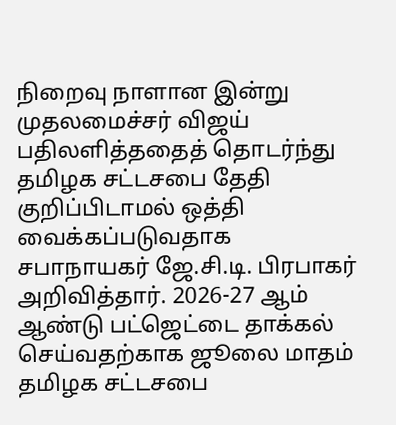நிறைவு நாளான இன்று முதலமைச்சர் விஜய் பதிலளித்ததைத் தொடர்ந்து தமிழக சட்டசபை தேதி குறிப்பிடாமல் ஒத்தி வைக்கப்படுவதாக சபாநாயகர் ஜே.சி.டி. பிரபாகர் அறிவித்தார். 2026-27 ஆம் ஆண்டு பட்ஜெட்டை தாக்கல் செய்வதற்காக ஜூலை மாதம் தமிழக சட்டசபை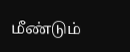மீண்டும்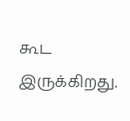கூட இருக்கிறது.